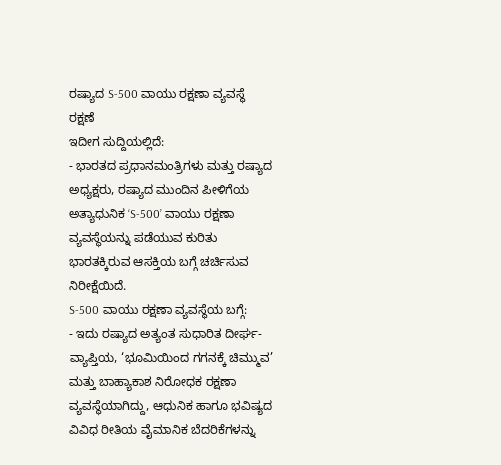ರಷ್ಯಾದ S-500 ವಾಯು ರಕ್ಷಣಾ ವ್ಯವಸ್ಥೆ
ರಕ್ಷಣೆ
ಇದೀಗ ಸುದ್ದಿಯಲ್ಲಿದೆ:
- ಭಾರತದ ಪ್ರಧಾನಮಂತ್ರಿಗಳು ಮತ್ತು ರಷ್ಯಾದ ಅಧ್ಯಕ್ಷರು, ರಷ್ಯಾದ ಮುಂದಿನ ಪೀಳಿಗೆಯ ಅತ್ಯಾಧುನಿಕ ‘S-500’ ವಾಯು ರಕ್ಷಣಾ ವ್ಯವಸ್ಥೆಯನ್ನು ಪಡೆಯುವ ಕುರಿತು ಭಾರತಕ್ಕಿರುವ ಆಸಕ್ತಿಯ ಬಗ್ಗೆ ಚರ್ಚಿಸುವ ನಿರೀಕ್ಷೆಯಿದೆ.
S-500 ವಾಯು ರಕ್ಷಣಾ ವ್ಯವಸ್ಥೆಯ ಬಗ್ಗೆ:
- ಇದು ರಷ್ಯಾದ ಅತ್ಯಂತ ಸುಧಾರಿತ ದೀರ್ಘ-ವ್ಯಾಪ್ತಿಯ, ‘ಭೂಮಿಯಿಂದ ಗಗನಕ್ಕೆ ಚಿಮ್ಮುವ’ ಮತ್ತು ಬಾಹ್ಯಾಕಾಶ ನಿರೋಧಕ ರಕ್ಷಣಾ ವ್ಯವಸ್ಥೆಯಾಗಿದ್ದು, ಆಧುನಿಕ ಹಾಗೂ ಭವಿಷ್ಯದ ವಿವಿಧ ರೀತಿಯ ವೈಮಾನಿಕ ಬೆದರಿಕೆಗಳನ್ನು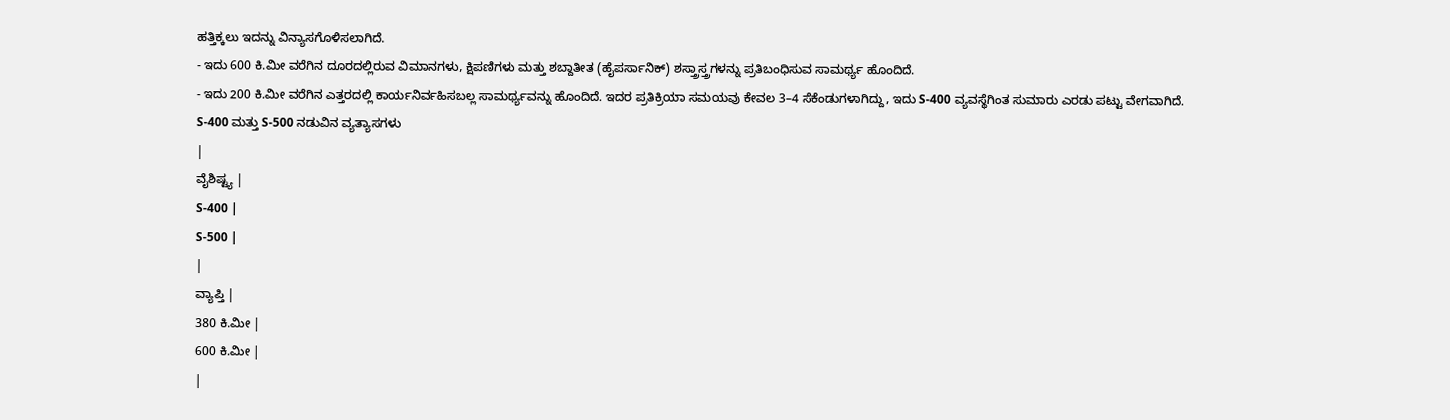ಹತ್ತಿಕ್ಕಲು ಇದನ್ನು ವಿನ್ಯಾಸಗೊಳಿಸಲಾಗಿದೆ.
- ಇದು 600 ಕಿ.ಮೀ ವರೆಗಿನ ದೂರದಲ್ಲಿರುವ ವಿಮಾನಗಳು, ಕ್ಷಿಪಣಿಗಳು ಮತ್ತು ಶಬ್ದಾತೀತ (ಹೈಪರ್ಸಾನಿಕ್) ಶಸ್ತ್ರಾಸ್ತ್ರಗಳನ್ನು ಪ್ರತಿಬಂಧಿಸುವ ಸಾಮರ್ಥ್ಯ ಹೊಂದಿದೆ.
- ಇದು 200 ಕಿ.ಮೀ ವರೆಗಿನ ಎತ್ತರದಲ್ಲಿ ಕಾರ್ಯನಿರ್ವಹಿಸಬಲ್ಲ ಸಾಮರ್ಥ್ಯವನ್ನು ಹೊಂದಿದೆ. ಇದರ ಪ್ರತಿಕ್ರಿಯಾ ಸಮಯವು ಕೇವಲ 3–4 ಸೆಕೆಂಡುಗಳಾಗಿದ್ದು, ಇದು S-400 ವ್ಯವಸ್ಥೆಗಿಂತ ಸುಮಾರು ಎರಡು ಪಟ್ಟು ವೇಗವಾಗಿದೆ.
S-400 ಮತ್ತು S-500 ನಡುವಿನ ವ್ಯತ್ಯಾಸಗಳು
|
ವೈಶಿಷ್ಟ್ಯ |
S-400 |
S-500 |
|
ವ್ಯಾಪ್ತಿ |
380 ಕಿ.ಮೀ |
600 ಕಿ.ಮೀ |
|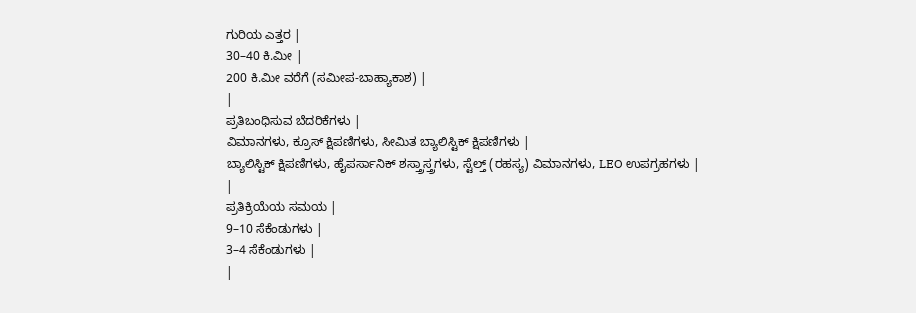ಗುರಿಯ ಎತ್ತರ |
30–40 ಕಿ.ಮೀ |
200 ಕಿ.ಮೀ ವರೆಗೆ (ಸಮೀಪ-ಬಾಹ್ಯಾಕಾಶ) |
|
ಪ್ರತಿಬಂಧಿಸುವ ಬೆದರಿಕೆಗಳು |
ವಿಮಾನಗಳು, ಕ್ರೂಸ್ ಕ್ಷಿಪಣಿಗಳು, ಸೀಮಿತ ಬ್ಯಾಲಿಸ್ಟಿಕ್ ಕ್ಷಿಪಣಿಗಳು |
ಬ್ಯಾಲಿಸ್ಟಿಕ್ ಕ್ಷಿಪಣಿಗಳು, ಹೈಪರ್ಸಾನಿಕ್ ಶಸ್ತ್ರಾಸ್ತ್ರಗಳು, ಸ್ಟೆಲ್ತ್ (ರಹಸ್ಯ) ವಿಮಾನಗಳು, LEO ಉಪಗ್ರಹಗಳು |
|
ಪ್ರತಿಕ್ರಿಯೆಯ ಸಮಯ |
9–10 ಸೆಕೆಂಡುಗಳು |
3–4 ಸೆಕೆಂಡುಗಳು |
|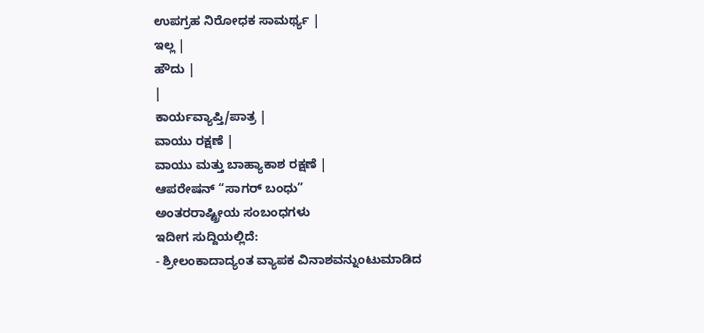ಉಪಗ್ರಹ ನಿರೋಧಕ ಸಾಮರ್ಥ್ಯ |
ಇಲ್ಲ |
ಹೌದು |
|
ಕಾರ್ಯವ್ಯಾಪ್ತಿ/ಪಾತ್ರ |
ವಾಯು ರಕ್ಷಣೆ |
ವಾಯು ಮತ್ತು ಬಾಹ್ಯಾಕಾಶ ರಕ್ಷಣೆ |
ಆಪರೇಷನ್ “ಸಾಗರ್ ಬಂಧು”
ಅಂತರರಾಷ್ಟ್ರೀಯ ಸಂಬಂಧಗಳು
ಇದೀಗ ಸುದ್ದಿಯಲ್ಲಿದೆ:
- ಶ್ರೀಲಂಕಾದಾದ್ಯಂತ ವ್ಯಾಪಕ ವಿನಾಶವನ್ನುಂಟುಮಾಡಿದ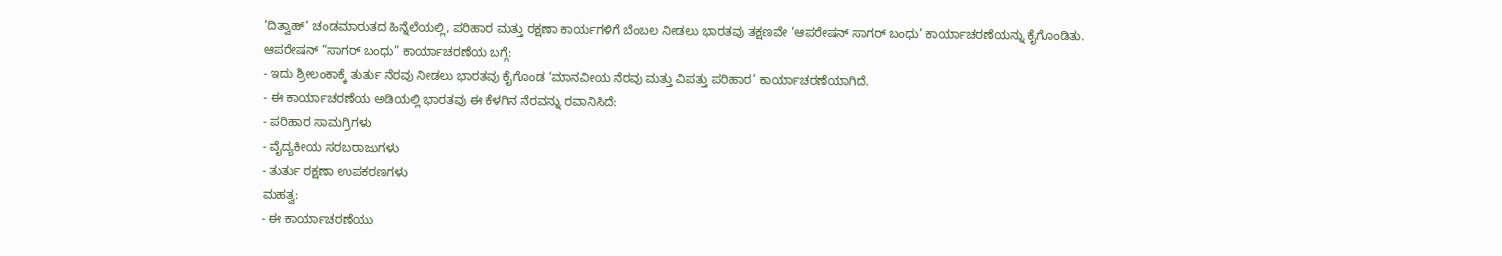‘ದಿತ್ವಾಹ್‘ ಚಂಡಮಾರುತದ ಹಿನ್ನೆಲೆಯಲ್ಲಿ, ಪರಿಹಾರ ಮತ್ತು ರಕ್ಷಣಾ ಕಾರ್ಯಗಳಿಗೆ ಬೆಂಬಲ ನೀಡಲು ಭಾರತವು ತಕ್ಷಣವೇ ‘ಆಪರೇಷನ್ ಸಾಗರ್ ಬಂಧು’ ಕಾರ್ಯಾಚರಣೆಯನ್ನು ಕೈಗೊಂಡಿತು.
ಆಪರೇಷನ್ “ಸಾಗರ್ ಬಂಧು” ಕಾರ್ಯಾಚರಣೆಯ ಬಗ್ಗೆ:
- ಇದು ಶ್ರೀಲಂಕಾಕ್ಕೆ ತುರ್ತು ನೆರವು ನೀಡಲು ಭಾರತವು ಕೈಗೊಂಡ ‘ಮಾನವೀಯ ನೆರವು ಮತ್ತು ವಿಪತ್ತು ಪರಿಹಾರ’ ಕಾರ್ಯಾಚರಣೆಯಾಗಿದೆ.
- ಈ ಕಾರ್ಯಾಚರಣೆಯ ಅಡಿಯಲ್ಲಿ ಭಾರತವು ಈ ಕೆಳಗಿನ ನೆರವನ್ನು ರವಾನಿಸಿದೆ:
- ಪರಿಹಾರ ಸಾಮಗ್ರಿಗಳು
- ವೈದ್ಯಕೀಯ ಸರಬರಾಜುಗಳು
- ತುರ್ತು ರಕ್ಷಣಾ ಉಪಕರಣಗಳು
ಮಹತ್ವ:
- ಈ ಕಾರ್ಯಾಚರಣೆಯು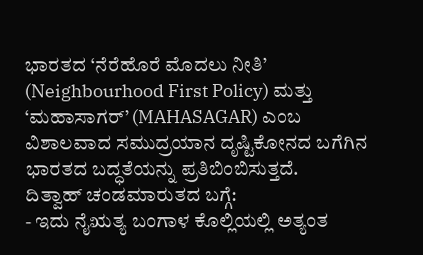ಭಾರತದ ‘ನೆರೆಹೊರೆ ಮೊದಲು ನೀತಿ’ (Neighbourhood First Policy) ಮತ್ತು ‘ಮಹಾಸಾಗರ್’ (MAHASAGAR) ಎಂಬ ವಿಶಾಲವಾದ ಸಮುದ್ರಯಾನ ದೃಷ್ಟಿಕೋನದ ಬಗೆಗಿನ ಭಾರತದ ಬದ್ಧತೆಯನ್ನು ಪ್ರತಿಬಿಂಬಿಸುತ್ತದೆ.
ದಿತ್ವಾಹ್ ಚಂಡಮಾರುತದ ಬಗ್ಗೆ:
- ಇದು ನೈಋತ್ಯ ಬಂಗಾಳ ಕೊಲ್ಲಿಯಲ್ಲಿ ಅತ್ಯಂತ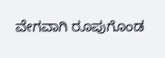ವೇಗವಾಗಿ ರೂಪುಗೊಂಡ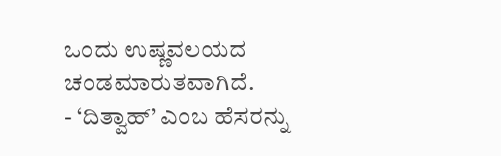ಒಂದು ಉಷ್ಣವಲಯದ ಚಂಡಮಾರುತವಾಗಿದೆ.
- ‘ದಿತ್ವಾಹ್’ ಎಂಬ ಹೆಸರನ್ನು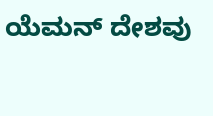ಯೆಮನ್ ದೇಶವು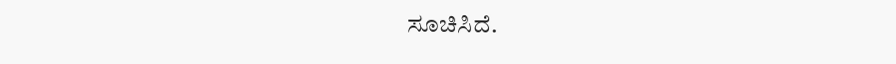ಸೂಚಿಸಿದೆ.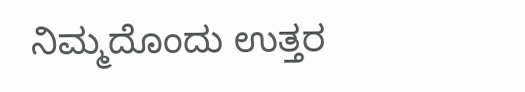ನಿಮ್ಮದೊಂದು ಉತ್ತರ